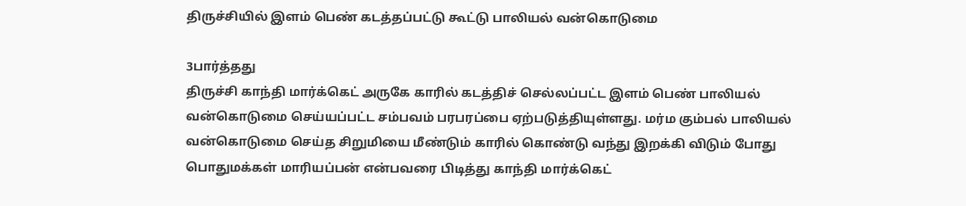திருச்சியில் இளம் பெண் கடத்தப்பட்டு கூட்டு பாலியல் வன்கொடுமை

3பார்த்தது
திருச்சி காந்தி மார்க்கெட் அருகே காரில் கடத்திச் செல்லப்பட்ட இளம் பெண் பாலியல் வன்கொடுமை செய்யப்பட்ட சம்பவம் பரபரப்பை ஏற்படுத்தியுள்ளது. மர்ம கும்பல் பாலியல் வன்கொடுமை செய்த சிறுமியை மீண்டும் காரில் கொண்டு வந்து இறக்கி விடும் போது பொதுமக்கள் மாரியப்பன் என்பவரை பிடித்து காந்தி மார்க்கெட்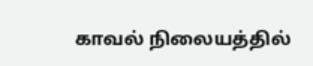காவல் நிலையத்தில்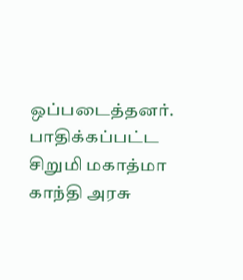ஒப்படைத்தனர். பாதிக்கப்பட்ட சிறுமி மகாத்மா காந்தி அரசு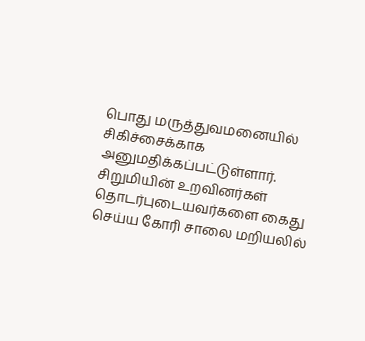பொது மருத்துவமனையில் சிகிச்சைக்காக அனுமதிக்கப்பட்டுள்ளார். சிறுமியின் உறவினர்கள் தொடர்புடையவர்களை கைது செய்ய கோரி சாலை மறியலில்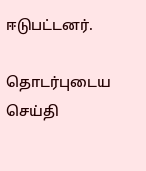ஈடுபட்டனர்.

தொடர்புடைய செய்தி